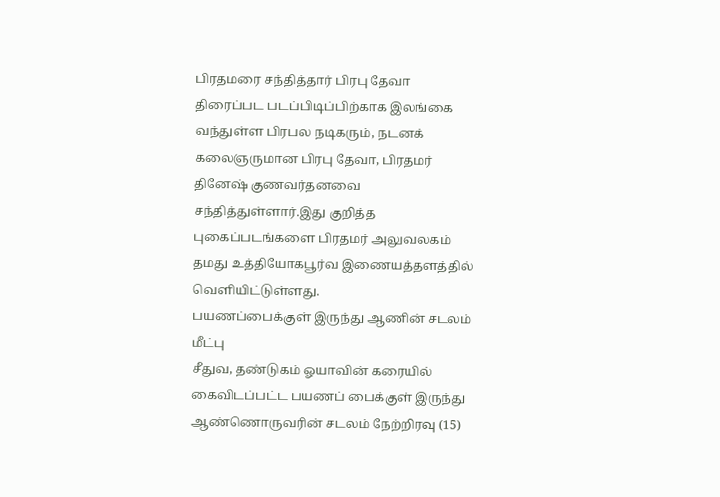பிரதமரை சந்தித்தார் பிரபு தேவா
திரைப்பட படப்பிடிப்பிற்காக இலங்கை வந்துள்ள பிரபல நடிகரும், நடனக் கலைஞருமான பிரபு தேவா, பிரதமர் தினேஷ் குணவர்தனவை சந்தித்துள்ளார்.இது குறித்த புகைப்படங்களை பிரதமர் அலுவலகம் தமது உத்தியோகபூர்வ இணையத்தளத்தில் வௌியிட்டுள்ளது.
பயணப்பைக்குள் இருந்து ஆணின் சடலம் மீட்பு
சீதுவ, தண்டுகம் ஓயாவின் கரையில் கைவிடப்பட்ட பயணப் பைக்குள் இருந்து ஆண்ணொருவரின் சடலம் நேற்றிரவு (15)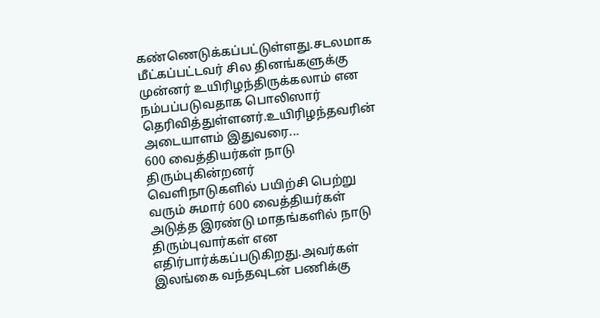கண்ணெடுக்கப்பட்டுள்ளது.சடலமாக மீட்கப்பட்டவர் சில தினங்களுக்கு முன்னர் உயிரிழந்திருக்கலாம் என நம்பப்படுவதாக பொலிஸார் தெரிவித்துள்ளனர்.உயிரிழந்தவரின் அடையாளம் இதுவரை...
600 வைத்தியர்கள் நாடு திரும்புகின்றனர்
வெளிநாடுகளில் பயிற்சி பெற்று வரும் சுமார் 600 வைத்தியர்கள் அடுத்த இரண்டு மாதங்களில் நாடு திரும்புவார்கள் என எதிர்பார்க்கப்படுகிறது.அவர்கள் இலங்கை வந்தவுடன் பணிக்கு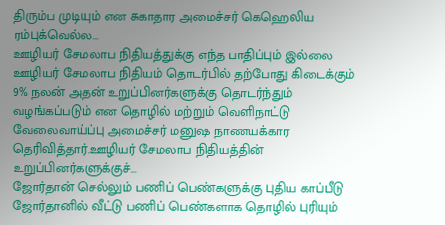திரும்ப முடியும் என சுகாதார அமைச்சர் கெஹெலிய ரம்புக்வெல்ல...
ஊழியர் சேமலாப நிதியத்துக்கு எந்த பாதிப்பும் இல்லை
ஊழியர் சேமலாப நிதியம் தொடர்பில் தற்போது கிடைக்கும் 9% நலன் அதன் உறுப்பினர்களுக்கு தொடர்ந்தும் வழங்கப்படும் என தொழில் மற்றும் வெளிநாட்டு வேலைவாய்ப்பு அமைச்சர் மனுஷ நாணயக்கார தெரிவித்தார்.ஊழியர் சேமலாப நிதியத்தின் உறுப்பினர்களுக்குச்...
ஜோர்தான் செல்லும் பணிப் பெண்களுக்கு புதிய காப்பீடு
ஜோர்தானில் வீட்டு பணிப் பெண்களாக தொழில் புரியும்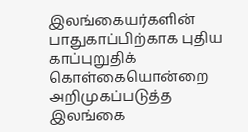இலங்கையர்களின் பாதுகாப்பிற்காக புதிய காப்புறுதிக் கொள்கையொன்றை அறிமுகப்படுத்த இலங்கை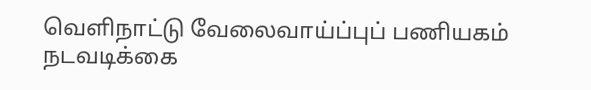வெளிநாட்டு வேலைவாய்ப்புப் பணியகம் நடவடிக்கை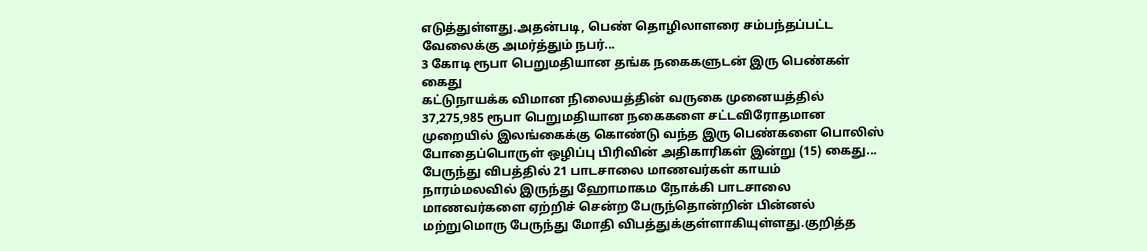எடுத்துள்ளது.அதன்படி, பெண் தொழிலாளரை சம்பந்தப்பட்ட வேலைக்கு அமர்த்தும் நபர்...
3 கோடி ரூபா பெறுமதியான தங்க நகைகளுடன் இரு பெண்கள் கைது
கட்டுநாயக்க விமான நிலையத்தின் வருகை முனையத்தில் 37,275,985 ரூபா பெறுமதியான நகைகளை சட்டவிரோதமான முறையில் இலங்கைக்கு கொண்டு வந்த இரு பெண்களை பொலிஸ் போதைப்பொருள் ஒழிப்பு பிரிவின் அதிகாரிகள் இன்று (15) கைது...
பேருந்து விபத்தில் 21 பாடசாலை மாணவர்கள் காயம்
நாரம்மலவில் இருந்து ஹோமாகம நோக்கி பாடசாலை மாணவர்களை ஏற்றிச் சென்ற பேருந்தொன்றின் பின்னல் மற்றுமொரு பேருந்து மோதி விபத்துக்குள்ளாகியுள்ளது.குறித்த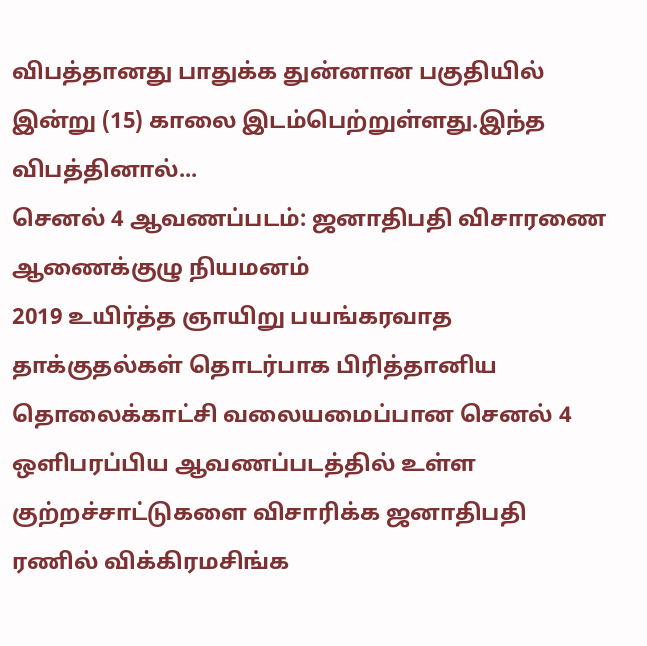விபத்தானது பாதுக்க துன்னான பகுதியில் இன்று (15) காலை இடம்பெற்றுள்ளது.இந்த விபத்தினால்...
செனல் 4 ஆவணப்படம்: ஜனாதிபதி விசாரணை ஆணைக்குழு நியமனம்
2019 உயிர்த்த ஞாயிறு பயங்கரவாத தாக்குதல்கள் தொடர்பாக பிரித்தானிய தொலைக்காட்சி வலையமைப்பான செனல் 4 ஒளிபரப்பிய ஆவணப்படத்தில் உள்ள குற்றச்சாட்டுகளை விசாரிக்க ஜனாதிபதி ரணில் விக்கிரமசிங்க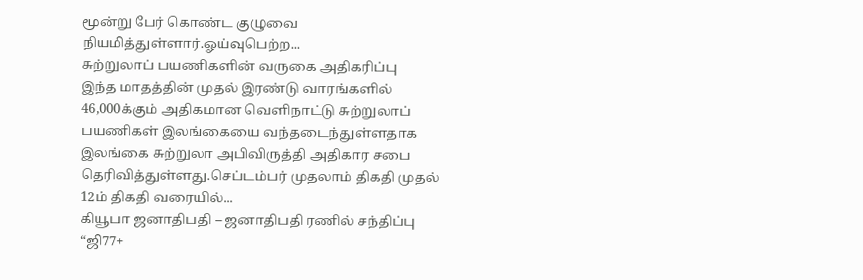மூன்று பேர் கொண்ட குழுவை நியமித்துள்ளார்.ஓய்வுபெற்ற...
சுற்றுலாப் பயணிகளின் வருகை அதிகரிப்பு
இந்த மாதத்தின் முதல் இரண்டு வாரங்களில் 46,000க்கும் அதிகமான வெளிநாட்டு சுற்றுலாப் பயணிகள் இலங்கையை வந்தடைந்துள்ளதாக இலங்கை சுற்றுலா அபிவிருத்தி அதிகார சபை தெரிவித்துள்ளது.செப்டம்பர் முதலாம் திகதி முதல் 12ம் திகதி வரையில்...
கியூபா ஜனாதிபதி – ஜனாதிபதி ரணில் சந்திப்பு
“ஜி77+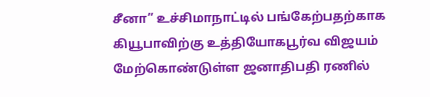சீனா” உச்சிமாநாட்டில் பங்கேற்பதற்காக கியூபாவிற்கு உத்தியோகபூர்வ விஜயம் மேற்கொண்டுள்ள ஜனாதிபதி ரணில்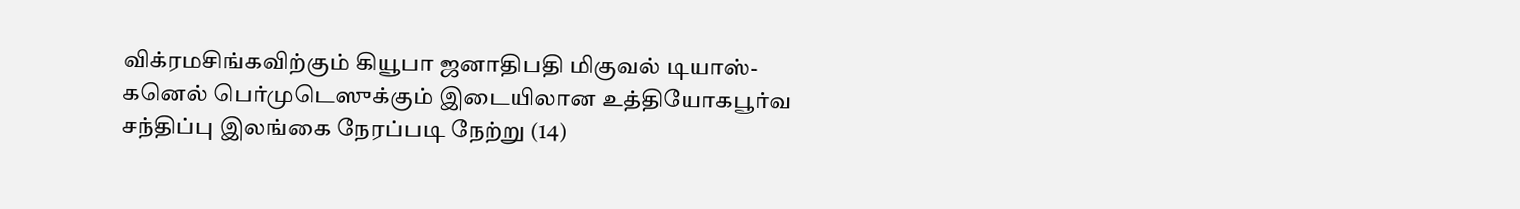விக்ரமசிங்கவிற்கும் கியூபா ஜனாதிபதி மிகுவல் டியாஸ்-கனெல் பெர்முடெஸுக்கும் இடையிலான உத்தியோகபூர்வ சந்திப்பு இலங்கை நேரப்படி நேற்று (14)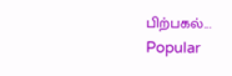பிற்பகல்...
Popular